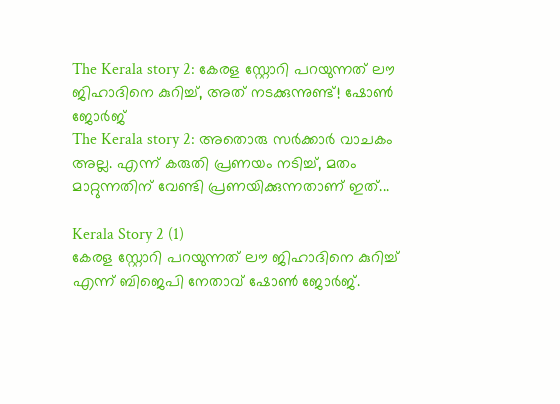The Kerala story 2: കേരള സ്റ്റോറി പറയുന്നത് ലൗ ജിഹാദിനെ കുറിച്ച്, അത് നടക്കുന്നുണ്ട്! ഷോൺ ജോർജ്
The Kerala story 2: അതൊരു സർക്കാർ വാചകം അല്ല. എന്ന് കരുതി പ്രണയം നടിച്ച്, മതം മാറ്റുന്നതിന് വേണ്ടി പ്രണയിക്കുന്നതാണ് ഇത്...

Kerala Story 2 (1)
കേരള സ്റ്റോറി പറയുന്നത് ലൗ ജിഹാദിനെ കുറിച്ച് എന്ന് ബിജെപി നേതാവ് ഷോൺ ജോർജ്.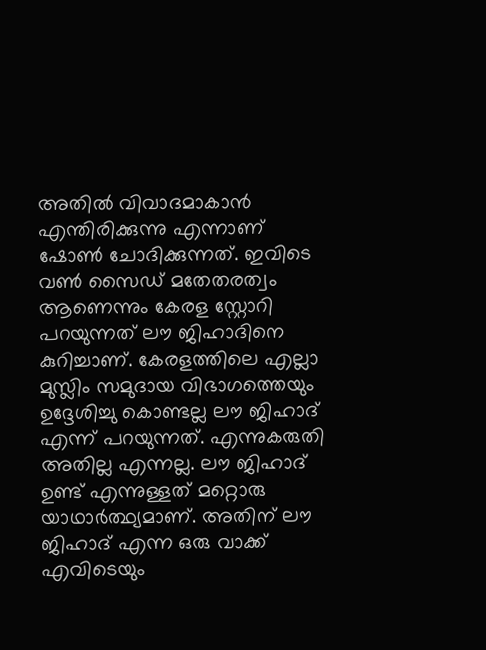അതിൽ വിവാദമാകാൻ എന്തിരിക്കുന്നു എന്നാണ് ഷോൺ ചോദിക്കുന്നത്. ഇവിടെ വൺ സൈഡ് മതേതരത്വം ആണെന്നും കേരള സ്റ്റോറി പറയുന്നത് ലൗ ജിഹാദിനെ കുറിച്ചാണ്. കേരളത്തിലെ എല്ലാ മുസ്ലിം സമുദായ വിഭാഗത്തെയും ഉദ്ദേശിച്ചു കൊണ്ടല്ല ലൗ ജിഹാദ് എന്ന് പറയുന്നത്. എന്നുകരുതി അതില്ല എന്നല്ല. ലൗ ജിഹാദ് ഉണ്ട് എന്നുള്ളത് മറ്റൊരു യാഥാർത്ഥ്യമാണ്. അതിന് ലൗ ജിഹാദ് എന്ന ഒരു വാക്ക് എവിടെയും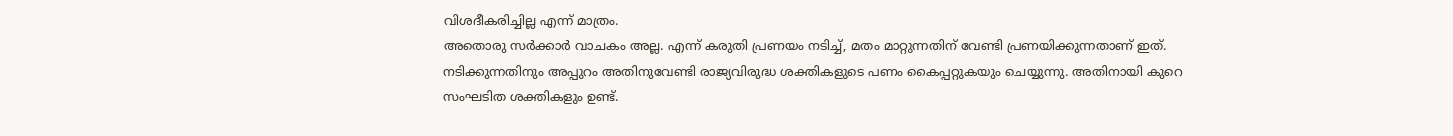വിശദീകരിച്ചില്ല എന്ന് മാത്രം.
അതൊരു സർക്കാർ വാചകം അല്ല. എന്ന് കരുതി പ്രണയം നടിച്ച്, മതം മാറ്റുന്നതിന് വേണ്ടി പ്രണയിക്കുന്നതാണ് ഇത്. നടിക്കുന്നതിനും അപ്പുറം അതിനുവേണ്ടി രാജ്യവിരുദ്ധ ശക്തികളുടെ പണം കൈപ്പറ്റുകയും ചെയ്യുന്നു. അതിനായി കുറെ സംഘടിത ശക്തികളും ഉണ്ട്.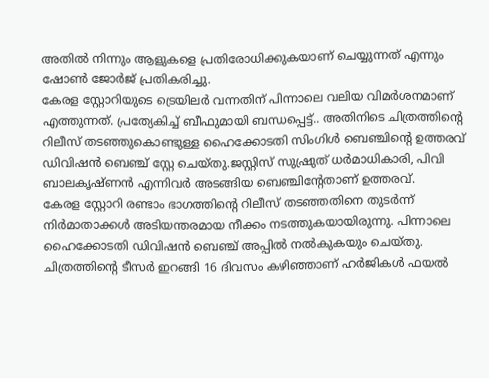അതിൽ നിന്നും ആളുകളെ പ്രതിരോധിക്കുകയാണ് ചെയ്യുന്നത് എന്നും ഷോൺ ജോർജ് പ്രതികരിച്ചു.
കേരള സ്റ്റോറിയുടെ ട്രെയിലർ വന്നതിന് പിന്നാലെ വലിയ വിമർശനമാണ് എത്തുന്നത്. പ്രത്യേകിച്ച് ബീഫുമായി ബന്ധപ്പെട്ട്.. അതിനിടെ ചിത്രത്തിന്റെ റിലീസ് തടഞ്ഞുകൊണ്ടുള്ള ഹൈക്കോടതി സിംഗിൾ ബെഞ്ചിന്റെ ഉത്തരവ് ഡിവിഷൻ ബെഞ്ച് സ്റ്റേ ചെയ്തു.ജസ്റ്റിസ് സുഷ്രുത് ധർമാധികാരി, പിവി ബാലകൃഷ്ണൻ എന്നിവർ അടങ്ങിയ ബെഞ്ചിന്റേതാണ് ഉത്തരവ്.
കേരള സ്റ്റോറി രണ്ടാം ഭാഗത്തിന്റെ റിലീസ് തടഞ്ഞതിനെ തുടർന്ന് നിർമാതാക്കൾ അടിയന്തരമായ നീക്കം നടത്തുകയായിരുന്നു. പിന്നാലെ ഹൈക്കോടതി ഡിവിഷൻ ബെഞ്ച് അപ്പിൽ നൽകുകയും ചെയ്തു. ചിത്രത്തിന്റെ ടീസർ ഇറങ്ങി 16 ദിവസം കഴിഞ്ഞാണ് ഹർജികൾ ഫയൽ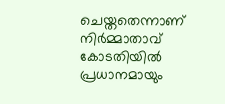ചെയ്തതെന്നാണ് നിർമ്മാതാവ് കോടതിയിൽ പ്രധാനമായും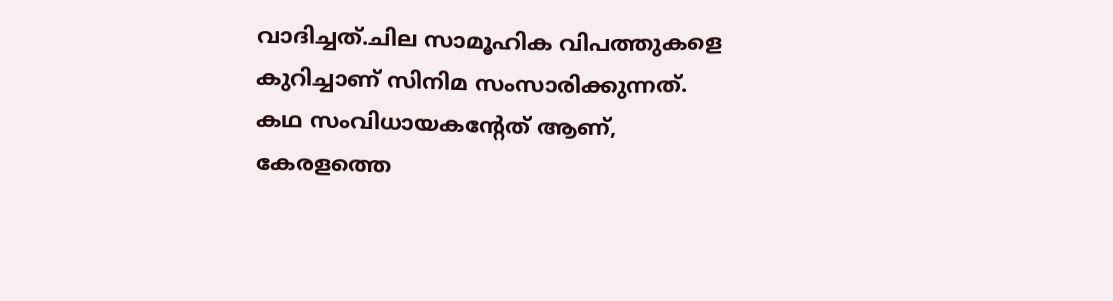വാദിച്ചത്.ചില സാമൂഹിക വിപത്തുകളെ കുറിച്ചാണ് സിനിമ സംസാരിക്കുന്നത്. കഥ സംവിധായകന്റേത് ആണ്, കേരളത്തെ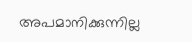അപമാനിക്കുന്നില്ല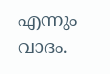എന്നും വാദം.